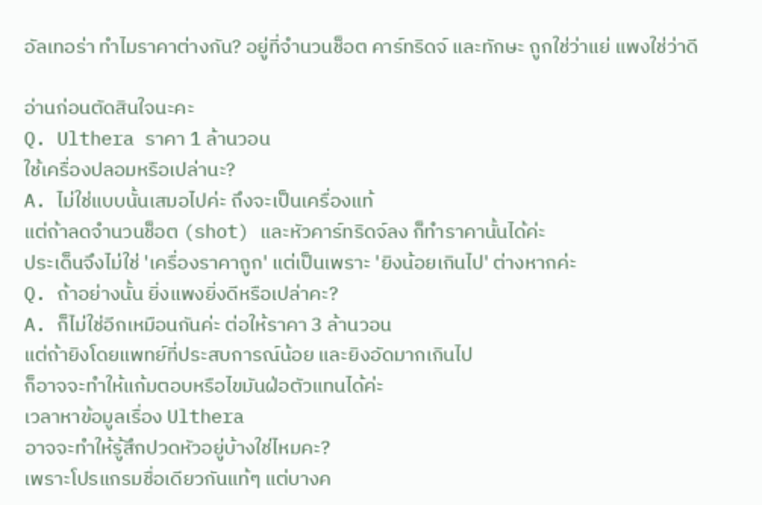อัลเทอร่า ทำไมราคาต่างกัน? อยู่ที่จำนวนช็อต คาร์ทริดจ์ และทักษะ ถูกใช่ว่าแย่ แพงใช่ว่าดี

อ่านก่อนตัดสินใจนะคะ
Q. Ulthera ราคา 1 ล้านวอน
ใช้เครื่องปลอมหรือเปล่านะ?
A. ไม่ใช่แบบนั้นเสมอไปค่ะ ถึงจะเป็นเครื่องแท้
แต่ถ้าลดจำนวนช็อต (shot) และหัวคาร์ทริดจ์ลง ก็ทำราคานั้นได้ค่ะ
ประเด็นจึงไม่ใช่ 'เครื่องราคาถูก' แต่เป็นเพราะ 'ยิงน้อยเกินไป' ต่างหากค่ะ
Q. ถ้าอย่างนั้น ยิ่งแพงยิ่งดีหรือเปล่าคะ?
A. ก็ไม่ใช่อีกเหมือนกันค่ะ ต่อให้ราคา 3 ล้านวอน
แต่ถ้ายิงโดยแพทย์ที่ประสบการณ์น้อย และยิงอัดมากเกินไป
ก็อาจจะทำให้แก้มตอบหรือไขมันฝ่อตัวแทนได้ค่ะ
เวลาหาข้อมูลเรื่อง Ulthera
อาจจะทำให้รู้สึกปวดหัวอยู่บ้างใช่ไหมคะ?
เพราะโปรแกรมชื่อเดียวกันแท้ๆ แต่บางค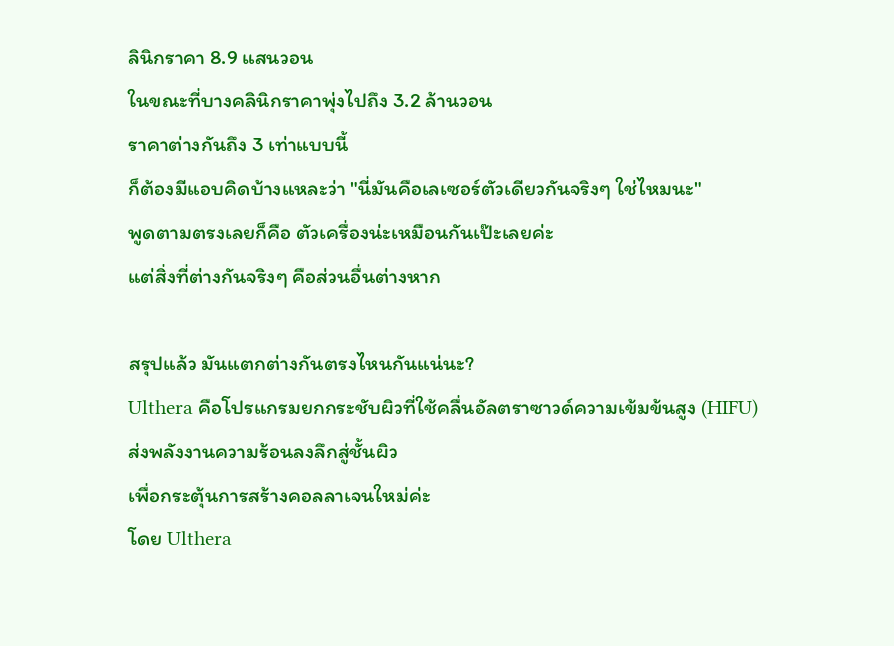ลินิกราคา 8.9 แสนวอน
ในขณะที่บางคลินิกราคาพุ่งไปถึง 3.2 ล้านวอน
ราคาต่างกันถึง 3 เท่าแบบนี้
ก็ต้องมีแอบคิดบ้างแหละว่า "นี่มันคือเลเซอร์ตัวเดียวกันจริงๆ ใช่ไหมนะ"
พูดตามตรงเลยก็คือ ตัวเครื่องน่ะเหมือนกันเป๊ะเลยค่ะ
แต่สิ่งที่ต่างกันจริงๆ คือส่วนอื่นต่างหาก

สรุปแล้ว มันแตกต่างกันตรงไหนกันแน่นะ?
Ulthera คือโปรแกรมยกกระชับผิวที่ใช้คลื่นอัลตราซาวด์ความเข้มข้นสูง (HIFU)
ส่งพลังงานความร้อนลงลึกสู่ชั้นผิว
เพื่อกระตุ้นการสร้างคอลลาเจนใหม่ค่ะ
โดย Ulthera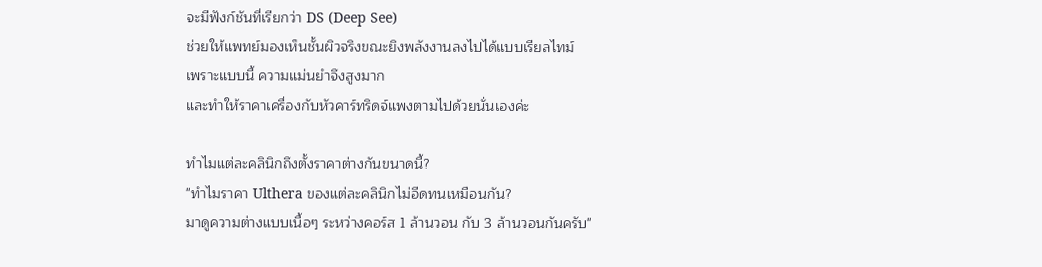จะมีฟังก์ชันที่เรียกว่า DS (Deep See)
ช่วยให้แพทย์มองเห็นชั้นผิวจริงขณะยิงพลังงานลงไปได้แบบเรียลไทม์
เพราะแบบนี้ ความแม่นยำจึงสูงมาก
และทำให้ราคาเครื่องกับหัวคาร์ทริดจ์แพงตามไปด้วยนั่นเองค่ะ

ทำไมแต่ละคลินิกถึงตั้งราคาต่างกันขนาดนี้?
"ทำไมราคา Ulthera ของแต่ละคลินิกไม่อีดทนเหมือนกัน?
มาดูความต่างแบบเนื้อๆ ระหว่างคอร์ส 1 ล้านวอน กับ 3 ล้านวอนกันครับ"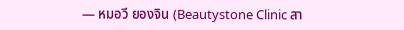— หมอวี ยองจิน (Beautystone Clinic สา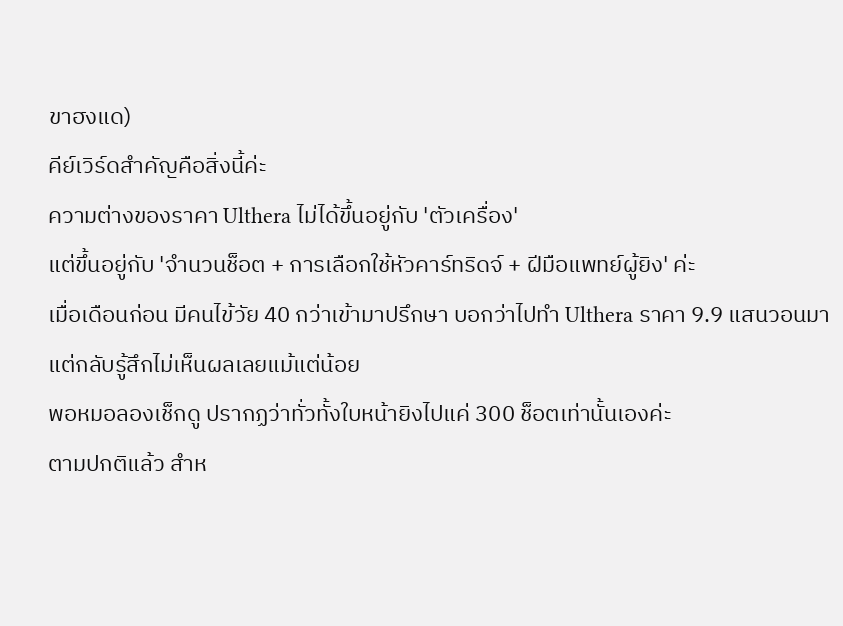ขาฮงแด)
คีย์เวิร์ดสำคัญคือสิ่งนี้ค่ะ
ความต่างของราคา Ulthera ไม่ได้ขึ้นอยู่กับ 'ตัวเครื่อง'
แต่ขึ้นอยู่กับ 'จำนวนช็อต + การเลือกใช้หัวคาร์ทริดจ์ + ฝีมือแพทย์ผู้ยิง' ค่ะ
เมื่อเดือนก่อน มีคนไข้วัย 40 กว่าเข้ามาปรึกษา บอกว่าไปทำ Ulthera ราคา 9.9 แสนวอนมา
แต่กลับรู้สึกไม่เห็นผลเลยแม้แต่น้อย
พอหมอลองเช็กดู ปรากฏว่าทั่วทั้งใบหน้ายิงไปแค่ 300 ช็อตเท่านั้นเองค่ะ
ตามปกติแล้ว สำห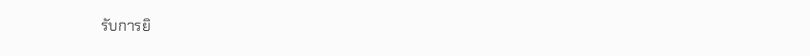รับการยิ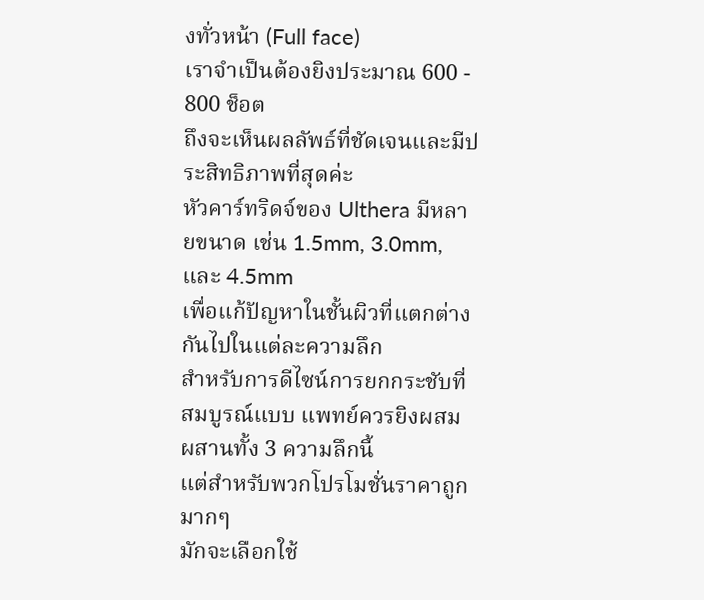งทั่วหน้า (Full face)
เราจำเป็นต้องยิงประมาณ 600 - 800 ช็อต
ถึงจะเห็นผลลัพธ์ที่ชัดเจนและมีประสิทธิภาพที่สุดค่ะ
หัวคาร์ทริดจ์ของ Ulthera มีหลายขนาด เช่น 1.5mm, 3.0mm, และ 4.5mm
เพื่อแก้ปัญหาในชั้นผิวที่แตกต่างกันไปในแต่ละความลึก
สำหรับการดีไซน์การยกกระชับที่สมบูรณ์แบบ แพทย์ควรยิงผสมผสานทั้ง 3 ความลึกนี้
แต่สำหรับพวกโปรโมชั่นราคาถูกมากๆ
มักจะเลือกใช้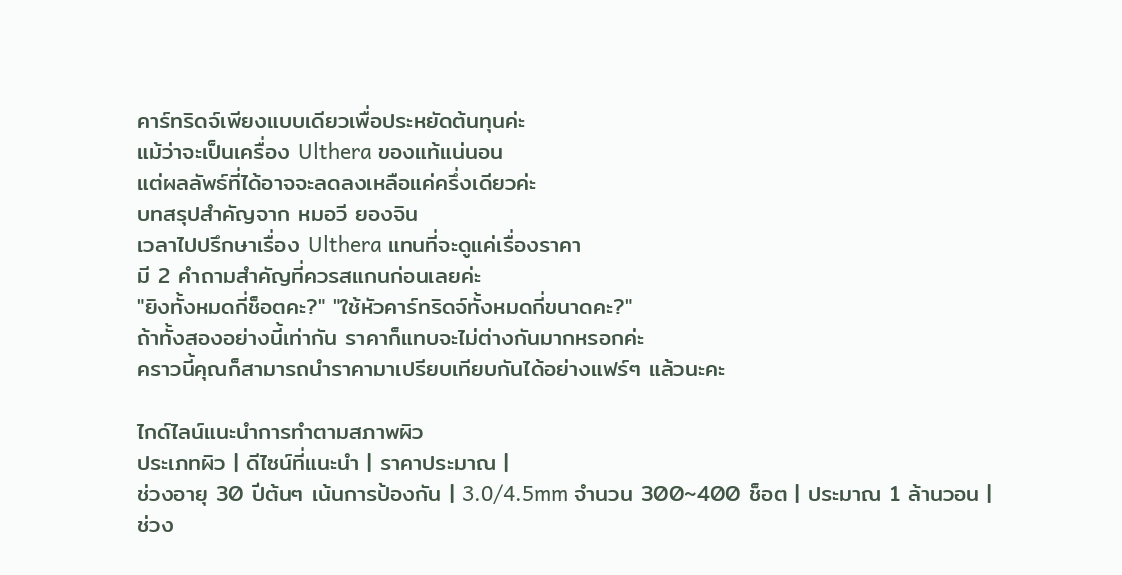คาร์ทริดจ์เพียงแบบเดียวเพื่อประหยัดต้นทุนค่ะ
แม้ว่าจะเป็นเครื่อง Ulthera ของแท้แน่นอน
แต่ผลลัพธ์ที่ได้อาจจะลดลงเหลือแค่ครึ่งเดียวค่ะ
บทสรุปสำคัญจาก หมอวี ยองจิน
เวลาไปปรึกษาเรื่อง Ulthera แทนที่จะดูแค่เรื่องราคา
มี 2 คำถามสำคัญที่ควรสแกนก่อนเลยค่ะ
"ยิงทั้งหมดกี่ช็อตคะ?" "ใช้หัวคาร์ทริดจ์ทั้งหมดกี่ขนาดคะ?"
ถ้าทั้งสองอย่างนี้เท่ากัน ราคาก็แทบจะไม่ต่างกันมากหรอกค่ะ
คราวนี้คุณก็สามารถนำราคามาเปรียบเทียบกันได้อย่างแฟร์ๆ แล้วนะคะ

ไกด์ไลน์แนะนำการทำตามสภาพผิว
ประเภทผิว | ดีไซน์ที่แนะนำ | ราคาประมาณ |
ช่วงอายุ 30 ปีต้นๆ เน้นการป้องกัน | 3.0/4.5mm จำนวน 300~400 ช็อต | ประมาณ 1 ล้านวอน |
ช่วง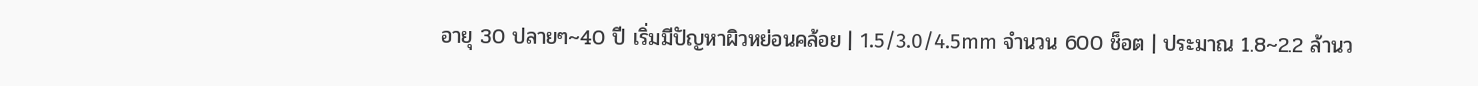อายุ 30 ปลายๆ~40 ปี เริ่มมีปัญหาผิวหย่อนคล้อย | 1.5/3.0/4.5mm จำนวน 600 ช็อต | ประมาณ 1.8~2.2 ล้านว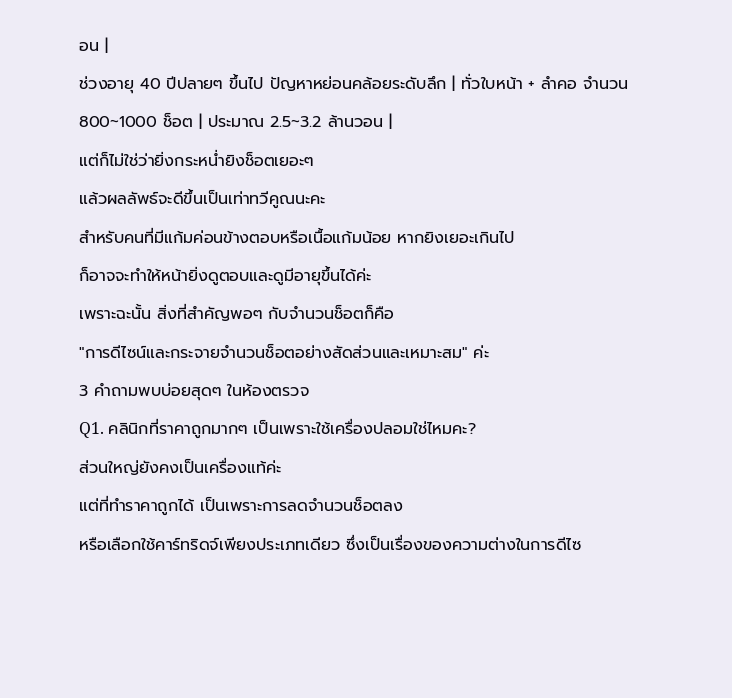อน |
ช่วงอายุ 40 ปีปลายๆ ขึ้นไป ปัญหาหย่อนคล้อยระดับลึก | ทั่วใบหน้า + ลำคอ จำนวน 800~1000 ช็อต | ประมาณ 2.5~3.2 ล้านวอน |
แต่ก็ไม่ใช่ว่ายิ่งกระหน่ำยิงช็อตเยอะๆ
แล้วผลลัพธ์จะดีขึ้นเป็นเท่าทวีคูณนะคะ
สำหรับคนที่มีแก้มค่อนข้างตอบหรือเนื้อแก้มน้อย หากยิงเยอะเกินไป
ก็อาจจะทำให้หน้ายิ่งดูตอบและดูมีอายุขึ้นได้ค่ะ
เพราะฉะนั้น สิ่งที่สำคัญพอๆ กับจำนวนช็อตก็คือ
"การดีไซน์และกระจายจำนวนช็อตอย่างสัดส่วนและเหมาะสม" ค่ะ
3 คำถามพบบ่อยสุดๆ ในห้องตรวจ
Q1. คลินิกที่ราคาถูกมากๆ เป็นเพราะใช้เครื่องปลอมใช่ไหมคะ?
ส่วนใหญ่ยังคงเป็นเครื่องแท้ค่ะ
แต่ที่ทำราคาถูกได้ เป็นเพราะการลดจำนวนช็อตลง
หรือเลือกใช้คาร์ทริดจ์เพียงประเภทเดียว ซึ่งเป็นเรื่องของความต่างในการดีไซ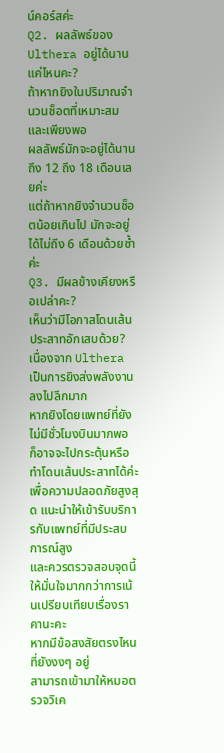น์คอร์สค่ะ
Q2. ผลลัพธ์ของ Ulthera อยู่ได้นานแค่ไหนคะ?
ถ้าหากยิงในปริมาณจำนวนช็อตที่เหมาะสมและเพียงพอ
ผลลัพธ์มักจะอยู่ได้นานถึง 12 ถึง 18 เดือนเลยค่ะ
แต่ถ้าหากยิงจำนวนช็อตน้อยเกินไป มักจะอยู่ได้ไม่ถึง 6 เดือนด้วยซ้ำค่ะ
Q3. มีผลข้างเคียงหรือเปล่าคะ?
เห็นว่ามีโอกาสโดนเส้นประสาทอักเสบด้วย?
เนื่องจาก Ulthera เป็นการยิงส่งพลังงานลงไปลึกมาก
หากยิงโดยแพทย์ที่ยังไม่มีชั่วโมงบินมากพอ ก็อาจจะไปกระตุ้นหรือทำโดนเส้นประสาทได้ค่ะ
เพื่อความปลอดภัยสูงสุด แนะนำให้เข้ารับบริการกับแพทย์ที่มีประสบการณ์สูง
และควรตรวจสอบจุดนี้ให้มั่นใจมากกว่าการเน้นเปรียบเทียบเรื่องราคานะคะ
หากมีข้อสงสัยตรงไหนที่ยังงงๆ อยู่
สามารถเข้ามาให้หมอตรวจวิเค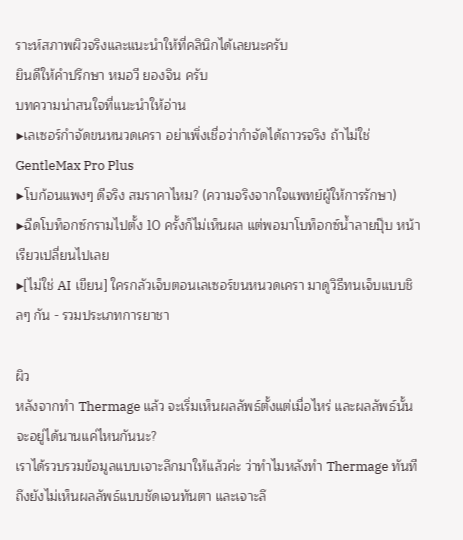ราะห์สภาพผิวจริงและแนะนำให้ที่คลินิกได้เลยนะครับ
ยินดีให้คำปรึกษา หมอวี ยองจิน ครับ
บทความน่าสนใจที่แนะนำให้อ่าน
▶เลเซอร์กำจัดขนหนวดเครา อย่าเพิ่งเชื่อว่ากำจัดได้ถาวรจริง ถ้าไม่ใช่ GentleMax Pro Plus
▶โบก้อนแพงๆ ดีจริง สมราคาไหม? (ความจริงจากใจแพทย์ผู้ให้การรักษา)
▶ฉีดโบท็อกซ์กรามไปตั้ง 10 ครั้งก็ไม่เห็นผล แต่พอมาโบท็อกซ์น้ำลายปุ๊บ หน้าเรียวเปลี่ยนไปเลย
▶[ไม่ใช่ AI เขียน] ใครกลัวเจ็บตอนเลเซอร์ขนหนวดเครา มาดูวิธีทนเจ็บแบบชิลๆ กัน - รวมประเภทการยาชา

ผิว
หลังจากทำ Thermage แล้ว จะเริ่มเห็นผลลัพธ์ตั้งแต่เมื่อไหร่ และผลลัพธ์นั้นจะอยู่ได้นานแค่ไหนกันนะ?
เราได้รวบรวมข้อมูลแบบเจาะลึกมาให้แล้วค่ะ ว่าทำไมหลังทำ Thermage ทันทีถึงยังไม่เห็นผลลัพธ์แบบชัดเจนทันตา และเจาะลึ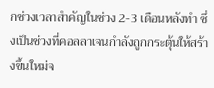กช่วงเวลาสำคัญในช่วง 2-3 เดือนหลังทำ ซึ่งเป็นช่วงที่คอลลาเจนกำลังถูกกระตุ้นให้สร้างขึ้นใหม่จ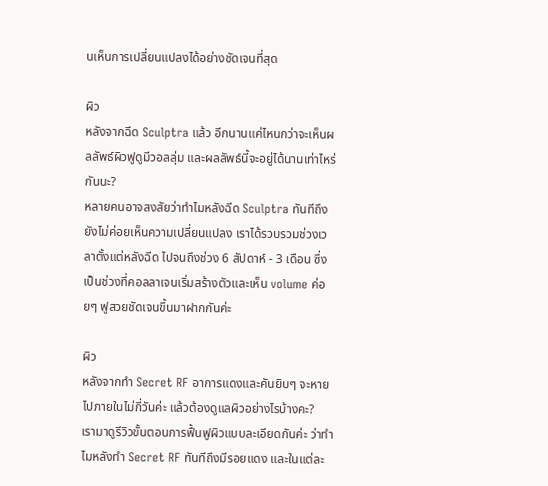นเห็นการเปลี่ยนแปลงได้อย่างชัดเจนที่สุด

ผิว
หลังจากฉีด Sculptra แล้ว อีกนานแค่ไหนกว่าจะเห็นผลลัพธ์ผิวฟูดูมีวอลลุ่ม และผลลัพธ์นี้จะอยู่ได้นานเท่าไหร่กันนะ?
หลายคนอาจสงสัยว่าทำไมหลังฉีด Sculptra ทันทีถึงยังไม่ค่อยเห็นความเปลี่ยนแปลง เราได้รวบรวมช่วงเวลาตั้งแต่หลังฉีด ไปจนถึงช่วง 6 สัปดาห์ - 3 เดือน ซึ่งเป็นช่วงที่คอลลาเจนเริ่มสร้างตัวและเห็น volume ค่อยๆ ฟูสวยชัดเจนขึ้นมาฝากกันค่ะ

ผิว
หลังจากทำ Secret RF อาการแดงและคันยิบๆ จะหายไปภายในไม่กี่วันค่ะ แล้วต้องดูแลผิวอย่างไรบ้างคะ?
เรามาดูรีวิวขั้นตอนการฟื้นฟูผิวแบบละเอียดกันค่ะ ว่าทำไมหลังทำ Secret RF ทันทีถึงมีรอยแดง และในแต่ละ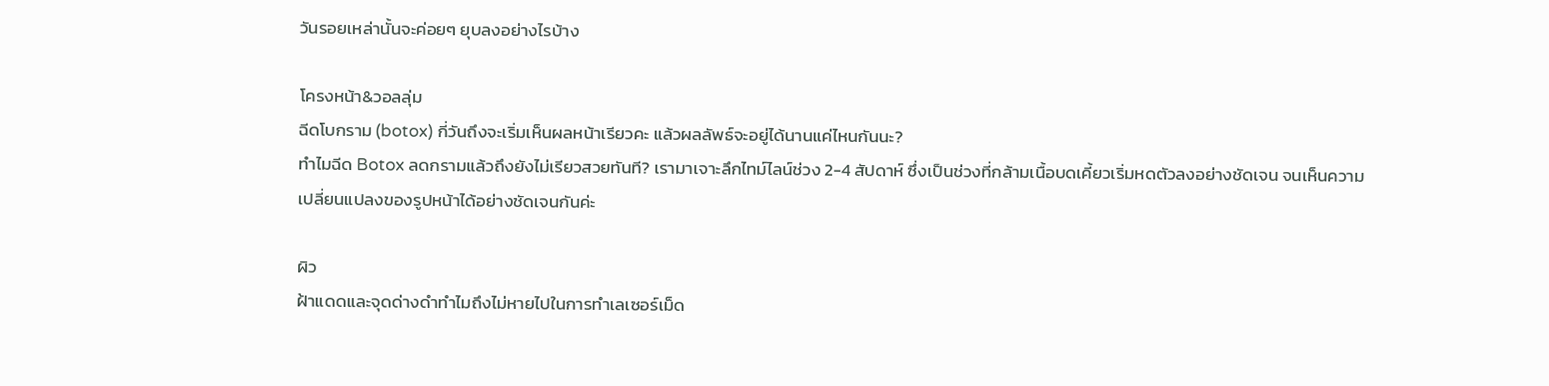วันรอยเหล่านั้นจะค่อยๆ ยุบลงอย่างไรบ้าง

โครงหน้า&วอลลุ่ม
ฉีดโบกราม (botox) กี่วันถึงจะเริ่มเห็นผลหน้าเรียวคะ แล้วผลลัพธ์จะอยู่ได้นานแค่ไหนกันนะ?
ทำไมฉีด Botox ลดกรามแล้วถึงยังไม่เรียวสวยทันที? เรามาเจาะลึกไทม์ไลน์ช่วง 2-4 สัปดาห์ ซึ่งเป็นช่วงที่กล้ามเนื้อบดเคี้ยวเริ่มหดตัวลงอย่างชัดเจน จนเห็นความเปลี่ยนแปลงของรูปหน้าได้อย่างชัดเจนกันค่ะ

ผิว
ฝ้าแดดและจุดด่างดำทำไมถึงไม่หายไปในการทำเลเซอร์เม็ด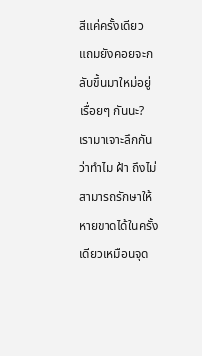สีแค่ครั้งเดียว แถมยังคอยจะกลับขึ้นมาใหม่อยู่เรื่อยๆ กันนะ?
เรามาเจาะลึกกันว่าทำไม ฝ้า ถึงไม่สามารถรักษาให้หายขาดได้ในครั้งเดียวเหมือนจุด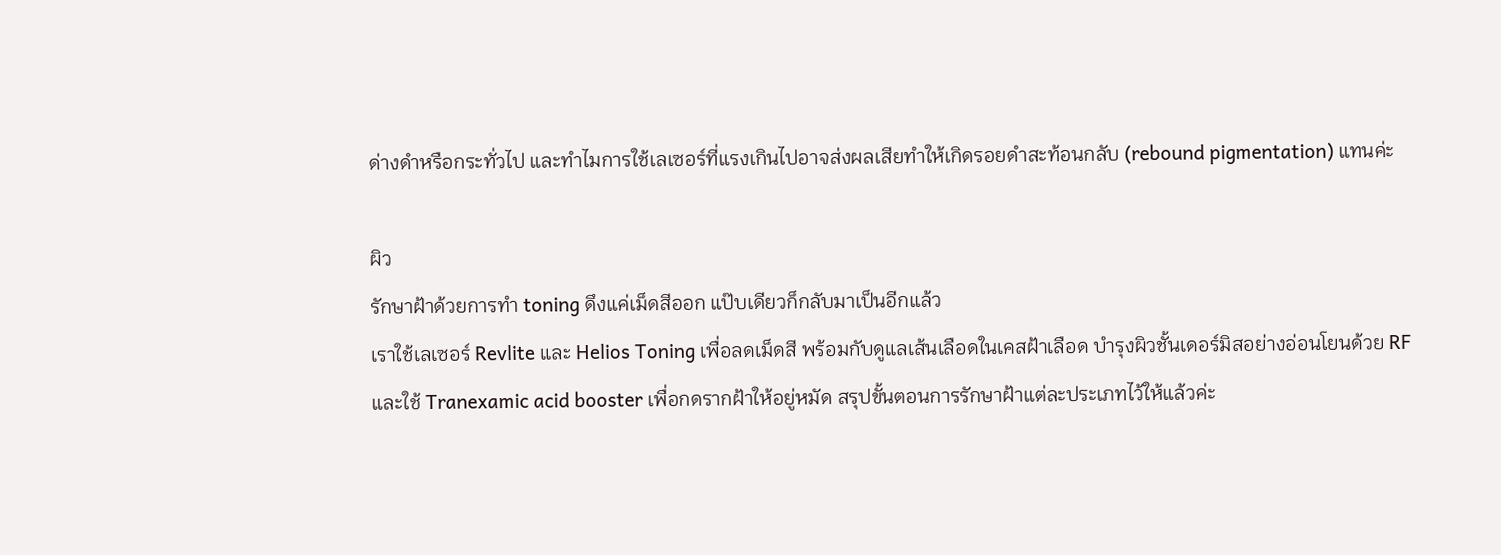ด่างดำหรือกระทั่วไป และทำไมการใช้เลเซอร์ที่แรงเกินไปอาจส่งผลเสียทำให้เกิดรอยดำสะท้อนกลับ (rebound pigmentation) แทนค่ะ

ผิว
รักษาฝ้าด้วยการทำ toning ดึงแค่เม็ดสีออก แป๊บเดียวก็กลับมาเป็นอีกแล้ว
เราใช้เลเซอร์ Revlite และ Helios Toning เพื่อลดเม็ดสี พร้อมกับดูแลเส้นเลือดในเคสฝ้าเลือด บำรุงผิวชั้นเดอร์มิสอย่างอ่อนโยนด้วย RF และใช้ Tranexamic acid booster เพื่อกดรากฝ้าให้อยู่หมัด สรุปขั้นตอนการรักษาฝ้าแต่ละประเภทไว้ให้แล้วค่ะ